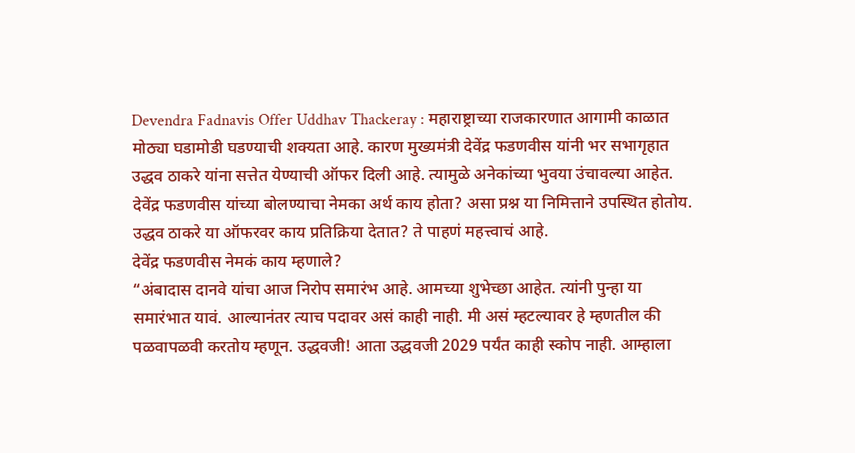Devendra Fadnavis Offer Uddhav Thackeray : महाराष्ट्राच्या राजकारणात आगामी काळात मोठ्या घडामोडी घडण्याची शक्यता आहे. कारण मुख्यमंत्री देवेंद्र फडणवीस यांनी भर सभागृहात उद्धव ठाकरे यांना सत्तेत येण्याची ऑफर दिली आहे. त्यामुळे अनेकांच्या भुवया उंचावल्या आहेत. देवेंद्र फडणवीस यांच्या बोलण्याचा नेमका अर्थ काय होता? असा प्रश्न या निमित्ताने उपस्थित होतोय. उद्धव ठाकरे या ऑफरवर काय प्रतिक्रिया देतात? ते पाहणं महत्त्वाचं आहे.
देवेंद्र फडणवीस नेमकं काय म्हणाले?
“अंबादास दानवे यांचा आज निरोप समारंभ आहे. आमच्या शुभेच्छा आहेत. त्यांनी पुन्हा या समारंभात यावं. आल्यानंतर त्याच पदावर असं काही नाही. मी असं म्हटल्यावर हे म्हणतील की पळवापळवी करतोय म्हणून. उद्धवजी! आता उद्धवजी 2029 पर्यंत काही स्कोप नाही. आम्हाला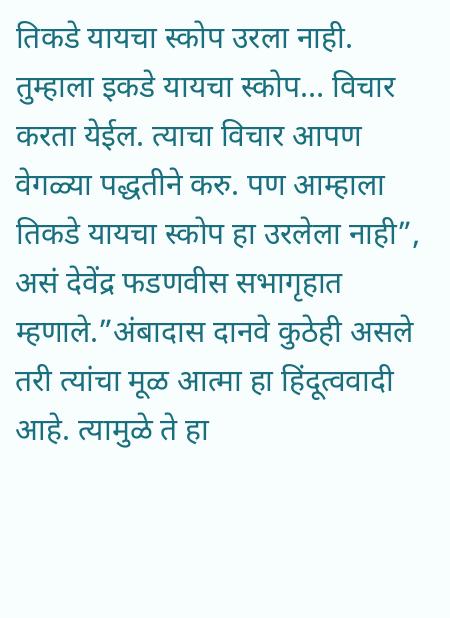तिकडे यायचा स्कोप उरला नाही. तुम्हाला इकडे यायचा स्कोप… विचार करता येईल. त्याचा विचार आपण वेगळ्या पद्धतीने करु. पण आम्हाला तिकडे यायचा स्कोप हा उरलेला नाही”, असं देवेंद्र फडणवीस सभागृहात म्हणाले.”अंबादास दानवे कुठेही असले तरी त्यांचा मूळ आत्मा हा हिंदूत्ववादी आहे. त्यामुळे ते हा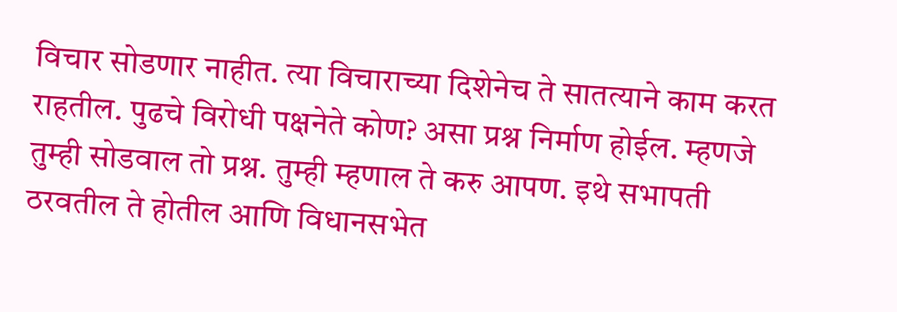विचार सोडणार नाहीत. त्या विचाराच्या दिशेनेच ते सातत्याने काम करत राहतील. पुढचे विरोधी पक्षनेते कोण? असा प्रश्न निर्माण होईल. म्हणजे तुम्ही सोडवाल तो प्रश्न. तुम्ही म्हणाल ते करु आपण. इथे सभापती ठरवतील ते होतील आणि विधानसभेत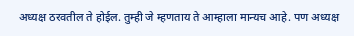अध्यक्ष ठरवतील ते होईल. तुम्ही जे म्हणताय ते आम्हाला मान्यच आहे. पण अध्यक्ष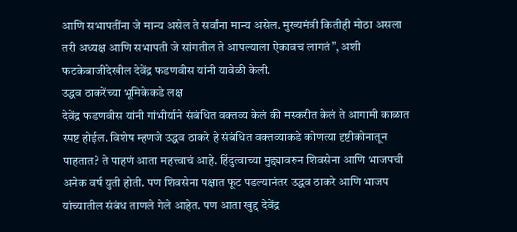आणि सभापतींना जे मान्य असेल ते सर्वांना मान्य असेल. मुख्यमंत्री कितीही मोठा असला तरी अध्यक्ष आणि सभापती जे सांगतील ते आपल्याला ऐकावच लागतं”, अशी फटकेबाजीदेखील देवेंद्र फडणवीस यांनी यावेळी केली.
उद्धव ठाकरेंच्या भूमिकेकडे लक्ष
देवेंद्र फडणवीस यांनी गांभीर्याने संबंधित वक्तव्य केलं की मस्करीत केलं ते आगामी काळात स्पष्ट होईल. विशेष म्हणजे उद्धव ठाकरे हे संबंधित वक्तव्याकडे कोणत्या दृष्टीकोनातून पाहतात? ते पाहणं आता महत्त्वाचं आहे. हिंदुत्वाच्या मुद्द्यावरुन शिवसेना आणि भाजपची अनेक वर्ष युती होती. पण शिवसेना पक्षात फूट पडल्यानंतर उद्धव ठाकरे आणि भाजप यांच्यातील संबंध ताणले गेले आहेत. पण आता खुद्द देवेंद्र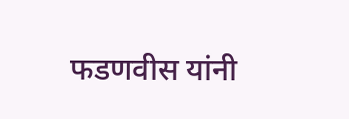फडणवीस यांनी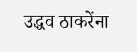उद्धव ठाकरेंना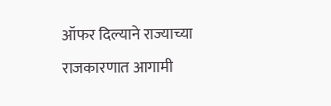ऑफर दिल्याने राज्याच्या राजकारणात आगामी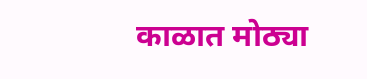काळात मोठ्या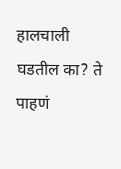हालचाली घडतील का? ते पाहणं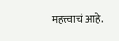महत्त्वाचं आहे.